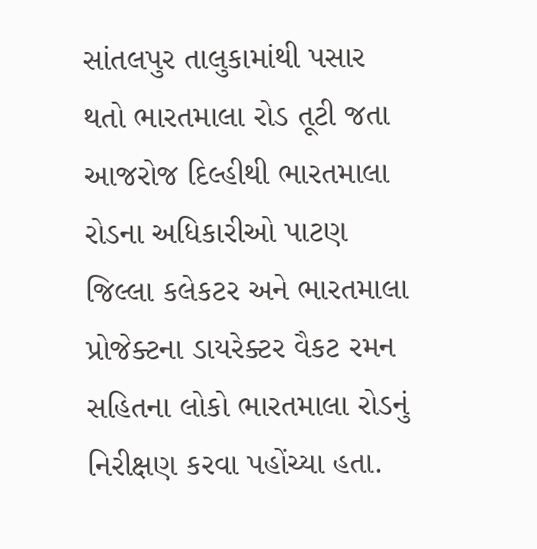સાંતલપુર તાલુકામાંથી પસાર થતો ભારતમાલા રોડ તૂટી જતા આજરોજ દિલ્હીથી ભારતમાલા રોડના અધિકારીઓ પાટણ જિલ્લા કલેકટર અને ભારતમાલા પ્રોજેક્ટના ડાયરેક્ટર વૈકટ રમન સહિતના લોકો ભારતમાલા રોડનું નિરીક્ષણ કરવા પહોંચ્યા હતા.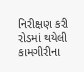નિરીક્ષણ કરી રોડમાં થયેલી કામગીરીના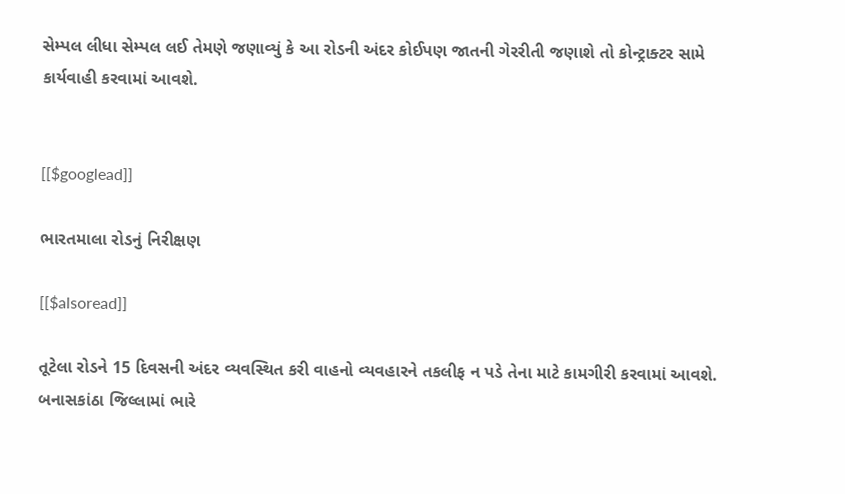સેમ્પલ લીધા સેમ્પલ લઈ તેમણે જણાવ્યું કે આ રોડની અંદર કોઈપણ જાતની ગેરરીતી જણાશે તો કોન્ટ્રાક્ટર સામે કાર્યવાહી કરવામાં આવશે.


[[$googlead]]

ભારતમાલા રોડનું નિરીક્ષણ

[[$alsoread]]

તૂટેલા રોડને 15 દિવસની અંદર વ્યવસ્થિત કરી વાહનો વ્યવહારને તકલીફ ન પડે તેના માટે કામગીરી કરવામાં આવશે. બનાસકાંઠા જિલ્લામાં ભારે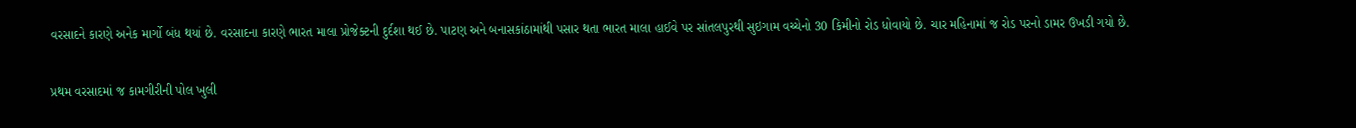વરસાદને કારણે અનેક માર્ગો બંધ થયાં છે. વરસાદના કારણે ભારત માલા પ્રોજેક્ટની દુર્દશા થઈ છે. પાટણ અને બનાસકાંઠામાંથી પસાર થતા ભારત માલા હાઈવે પર સાંતલપુરથી સુઇગામ વચ્ચેનો 30 કિમીનો રોડ ધોવાયો છે. ચાર મહિનામાં જ રોડ પરનો ડામર ઉખડી ગયો છે.

પ્રથમ વરસાદમાં જ કામગીરીની પોલ ખુલી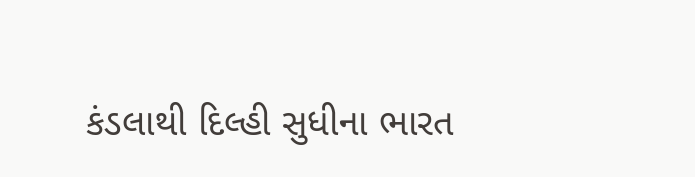કંડલાથી દિલ્હી સુધીના ભારત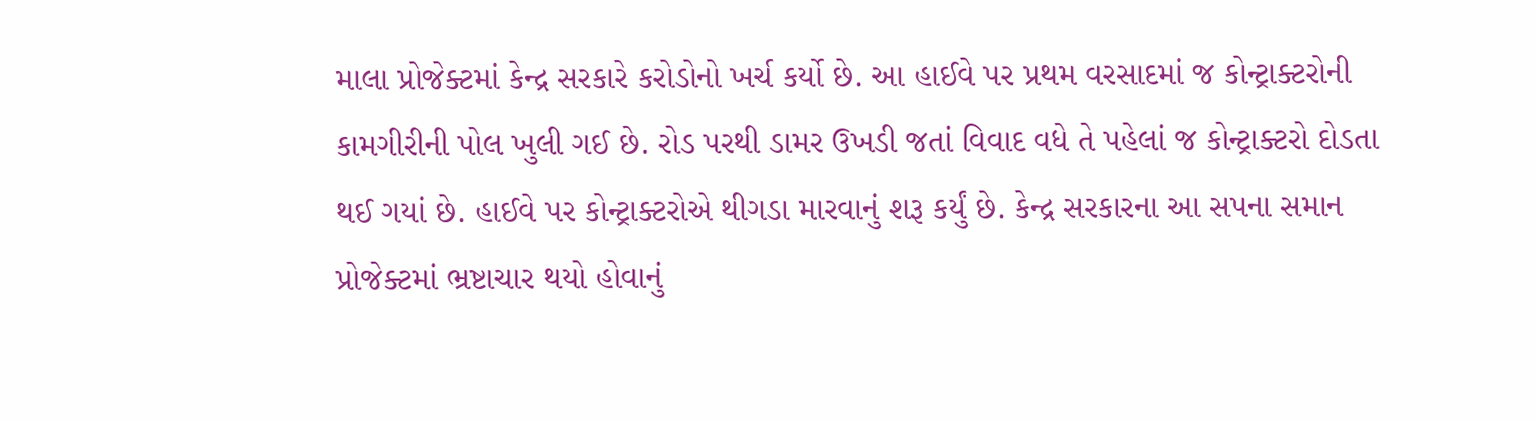માલા પ્રોજેક્ટમાં કેન્દ્ર સરકારે કરોડોનો ખર્ચ કર્યો છે. આ હાઈવે પર પ્રથમ વરસાદમાં જ કોન્ટ્રાક્ટરોની કામગીરીની પોલ ખુલી ગઈ છે. રોડ પરથી ડામર ઉખડી જતાં વિવાદ વધે તે પહેલાં જ કોન્ટ્રાક્ટરો દોડતા થઈ ગયાં છે. હાઈવે પર કોન્ટ્રાક્ટરોએ થીગડા મારવાનું શરૂ કર્યું છે. કેન્દ્ર સરકારના આ સપના સમાન પ્રોજેક્ટમાં ભ્રષ્ટાચાર થયો હોવાનું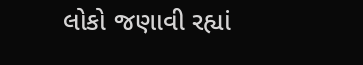લોકો જણાવી રહ્યાં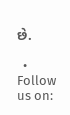છે.

  • Follow us on: